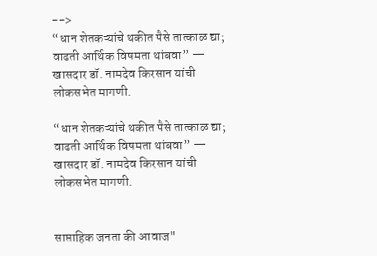-->
“धान शेतकऱ्यांचे थकीत पैसे तात्काळ द्या; वाढती आर्थिक विषमता थांबवा” — खासदार डॉ. नामदेव किरसान यांची लोकसभेत मागणी.

“धान शेतकऱ्यांचे थकीत पैसे तात्काळ द्या; वाढती आर्थिक विषमता थांबवा” — खासदार डॉ. नामदेव किरसान यांची लोकसभेत मागणी.


साप्ताहिक जनता की आवाज"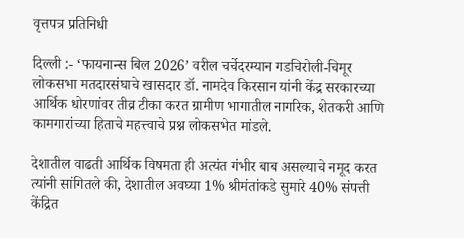वृत्तपत्र प्रतिनिधी

दिल्ली :- ‘फायनान्स बिल 2026’ वरील चर्चेदरम्यान गडचिरोली-चिमूर लोकसभा मतदारसंघाचे खासदार डॉ. नामदेव किरसान यांनी केंद्र सरकारच्या आर्थिक धोरणांवर तीव्र टीका करत ग्रामीण भागातील नागरिक, शेतकरी आणि कामगारांच्या हिताचे महत्त्वाचे प्रश्न लोकसभेत मांडले.

देशातील वाढती आर्थिक विषमता ही अत्यंत गंभीर बाब असल्याचे नमूद करत त्यांनी सांगितले की, देशातील अवघ्या 1% श्रीमंतांकडे सुमारे 40% संपत्ती केंद्रित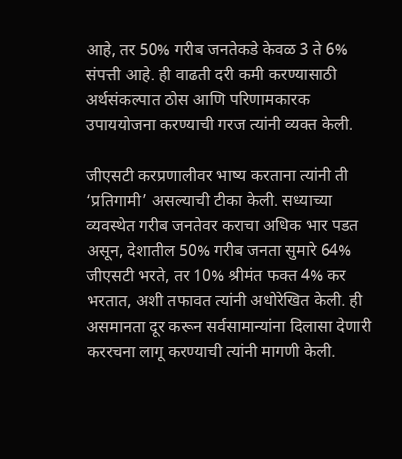आहे, तर 50% गरीब जनतेकडे केवळ 3 ते 6% संपत्ती आहे. ही वाढती दरी कमी करण्यासाठी अर्थसंकल्पात ठोस आणि परिणामकारक उपाययोजना करण्याची गरज त्यांनी व्यक्त केली.

जीएसटी करप्रणालीवर भाष्य करताना त्यांनी ती ‘प्रतिगामी’ असल्याची टीका केली. सध्याच्या व्यवस्थेत गरीब जनतेवर कराचा अधिक भार पडत असून, देशातील 50% गरीब जनता सुमारे 64% जीएसटी भरते, तर 10% श्रीमंत फक्त 4% कर भरतात, अशी तफावत त्यांनी अधोरेखित केली. ही असमानता दूर करून सर्वसामान्यांना दिलासा देणारी कररचना लागू करण्याची त्यांनी मागणी केली.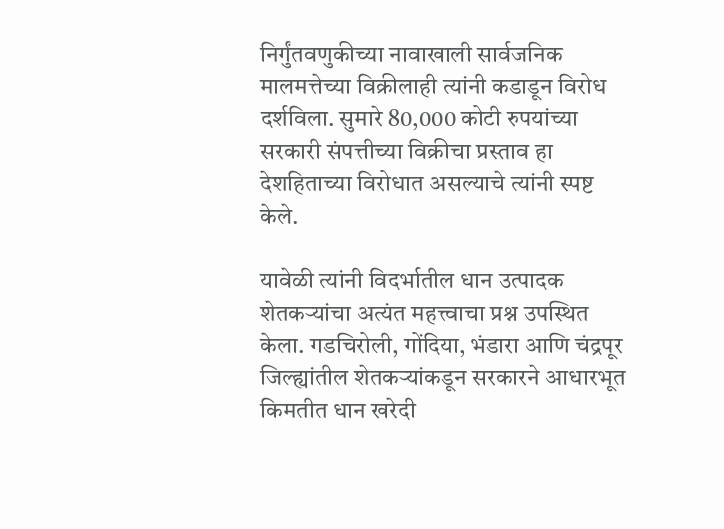निर्गुंतवणुकीच्या नावाखाली सार्वजनिक मालमत्तेच्या विक्रीलाही त्यांनी कडाडून विरोध दर्शविला. सुमारे 80,000 कोटी रुपयांच्या सरकारी संपत्तीच्या विक्रीचा प्रस्ताव हा देशहिताच्या विरोधात असल्याचे त्यांनी स्पष्ट केले.

यावेळी त्यांनी विदर्भातील धान उत्पादक शेतकऱ्यांचा अत्यंत महत्त्वाचा प्रश्न उपस्थित केला. गडचिरोली, गोंदिया, भंडारा आणि चंद्रपूर जिल्ह्यांतील शेतकऱ्यांकडून सरकारने आधारभूत किमतीत धान खरेदी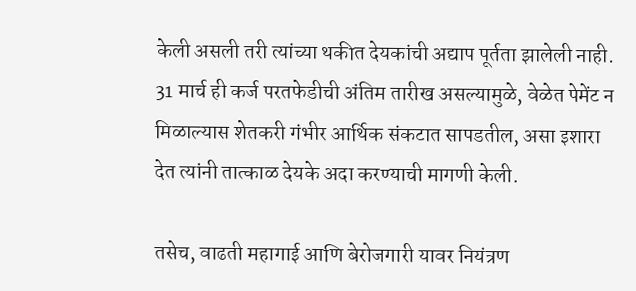केली असली तरी त्यांच्या थकीत देयकांची अद्याप पूर्तता झालेली नाही. 31 मार्च ही कर्ज परतफेडीची अंतिम तारीख असल्यामुळे, वेळेत पेमेंट न मिळाल्यास शेतकरी गंभीर आर्थिक संकटात सापडतील, असा इशारा देत त्यांनी तात्काळ देयके अदा करण्याची मागणी केली.

तसेच, वाढती महागाई आणि बेरोजगारी यावर नियंत्रण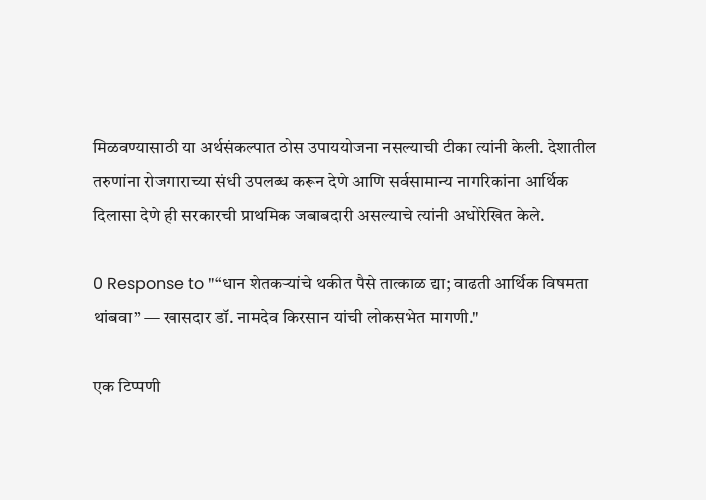मिळवण्यासाठी या अर्थसंकल्पात ठोस उपाययोजना नसल्याची टीका त्यांनी केली. देशातील तरुणांना रोजगाराच्या संधी उपलब्ध करून देणे आणि सर्वसामान्य नागरिकांना आर्थिक दिलासा देणे ही सरकारची प्राथमिक जबाबदारी असल्याचे त्यांनी अधोरेखित केले.

0 Response to "“धान शेतकऱ्यांचे थकीत पैसे तात्काळ द्या; वाढती आर्थिक विषमता थांबवा” — खासदार डॉ. नामदेव किरसान यांची लोकसभेत मागणी."

एक टिप्पणी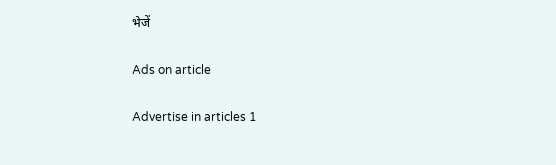भेजें

Ads on article

Advertise in articles 1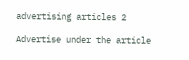advertising articles 2

Advertise under the article